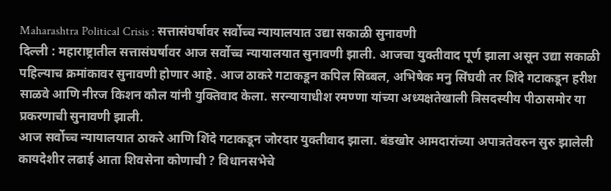Maharashtra Political Crisis : सत्तासंघर्षावर सर्वोच्च न्यायालयात उद्या सकाळी सुनावणी
दिल्ली : महाराष्ट्रातील सत्तासंघर्षावर आज सर्वोच्च न्यायालयात सुनावणी झाली. आजचा युक्तीवाद पूर्ण झाला असून उद्या सकाळी पहिल्याच क्रमांकावर सुनावणी होणार आहे. आज ठाकरे गटाकडून कपिल सिब्बल, अभिषेक मनु सिंघवी तर शिंदे गटाकडून हरीश साळवे आणि नीरज किशन कौल यांनी युक्तिवाद केला. सरन्यायाधीश रमण्णा यांच्या अध्यक्षतेखाली त्रिसदस्यीय पीठासमोर या प्रकरणाची सुनावणी झाली.
आज सर्वोच्च न्यायालयात ठाकरे आणि शिंदे गटाकडून जोरदार युक्तीवाद झाला. बंडखोर आमदारांच्या अपात्रतेवरुन सुरु झालेली कायदेशीर लढाई आता शिवसेना कोणाची ? विधानसभेचे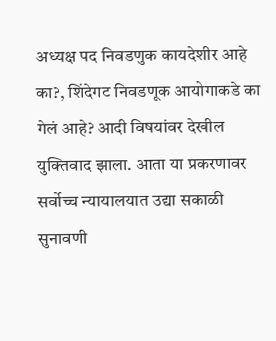अध्यक्ष पद निवडणुक कायदेशीर आहे का?, शिंदेगट निवडणूक आयोगाकडे का गेलं आहे? आदी विषयांवर देखील युक्तिवाद झाला. आता या प्रकरणावर सर्वोच्च न्यायालयात उद्या सकाळी सुनावणी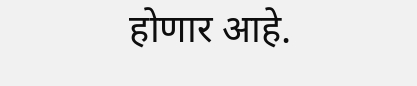होणार आहे.